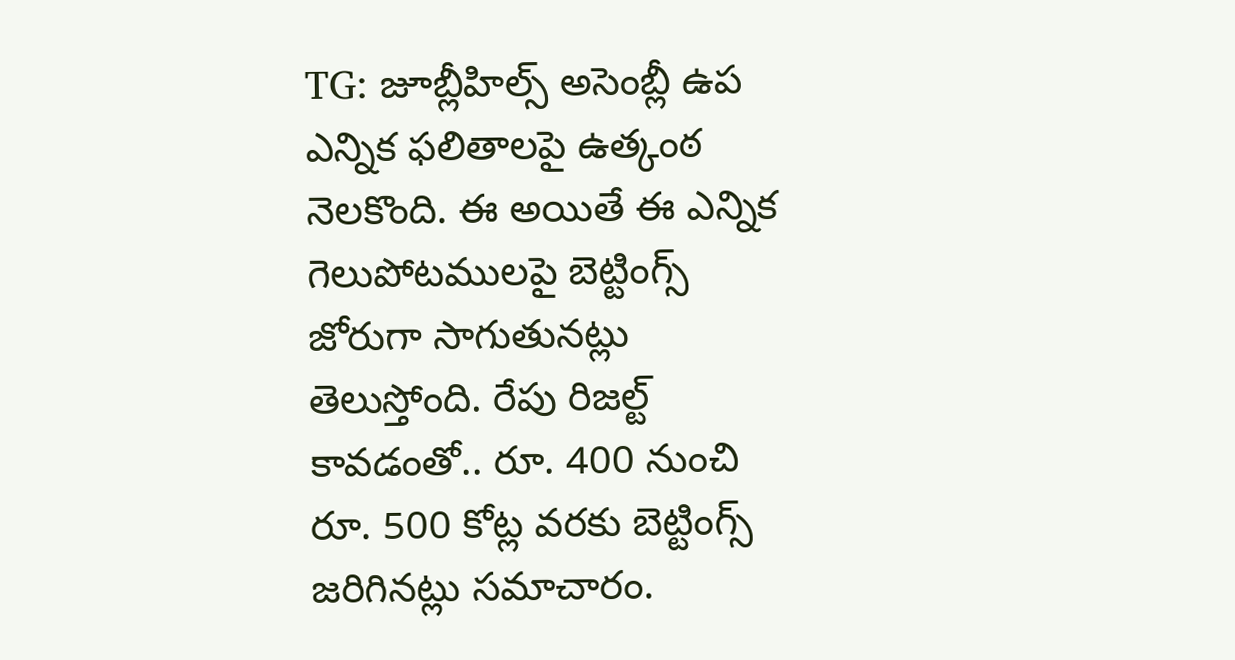TG: జూబ్లీహిల్స్ అసెంబ్లీ ఉప ఎన్నిక ఫలితాలపై ఉత్కంఠ నెలకొంది. ఈ అయితే ఈ ఎన్నిక గెలుపోటములపై బెట్టింగ్స్ జోరుగా సాగుతునట్లు తెలుస్తోంది. రేపు రిజల్ట్ కావడంతో.. రూ. 400 నుంచి రూ. 500 కోట్ల వరకు బెట్టింగ్స్ జరిగినట్లు సమాచారం.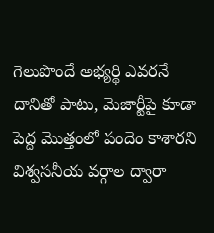గెలుపొందే అభ్యర్థి ఎవరనే దానితో పాటు, మెజార్టీపై కూడా పెద్ద మొత్తంలో పందెం కాశారని విశ్వసనీయ వర్గాల ద్వారా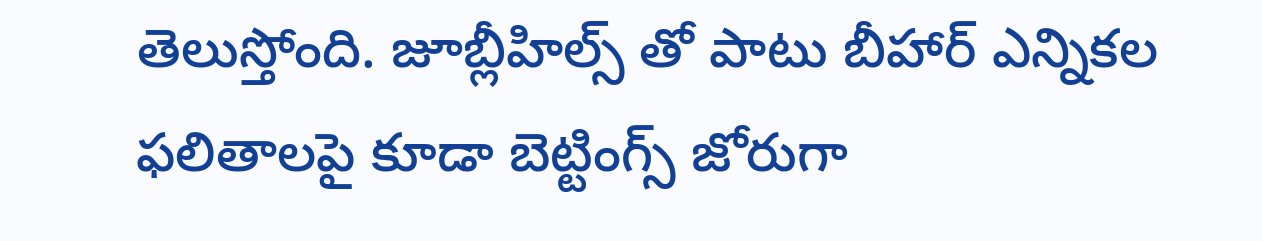తెలుస్తోంది. జూబ్లీహిల్స్ తో పాటు బీహార్ ఎన్నికల ఫలితాలపై కూడా బెట్టింగ్స్ జోరుగా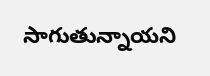సాగుతున్నాయని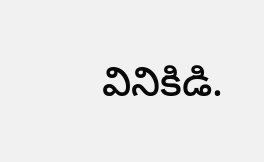వినికిడి.